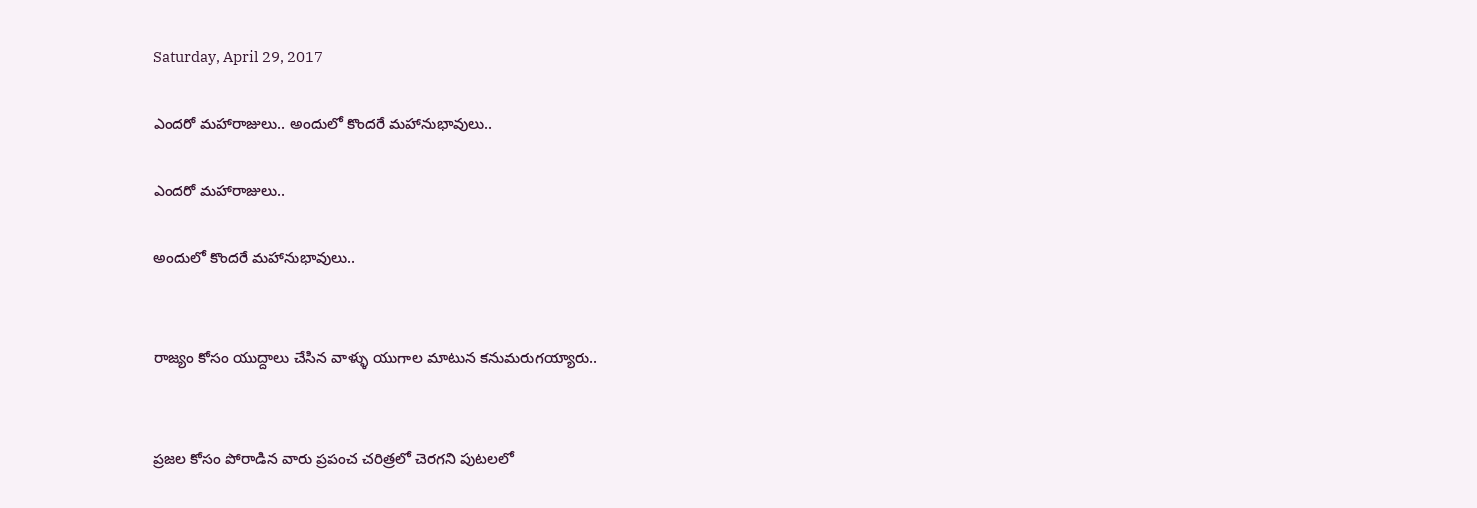Saturday, April 29, 2017

ఎందరో మహారాజులు.. అందులో కొందరే మహానుభావులు..

ఎందరో మహారాజులు..

అందులో కొందరే మహానుభావులు..


రాజ్యం కోసం యుద్దాలు చేసిన వాళ్ళు యుగాల మాటున కనుమరుగయ్యారు..


ప్రజల కోసం పోరాడిన వారు ప్రపంచ చరిత్రలో చెరగని పుటలలో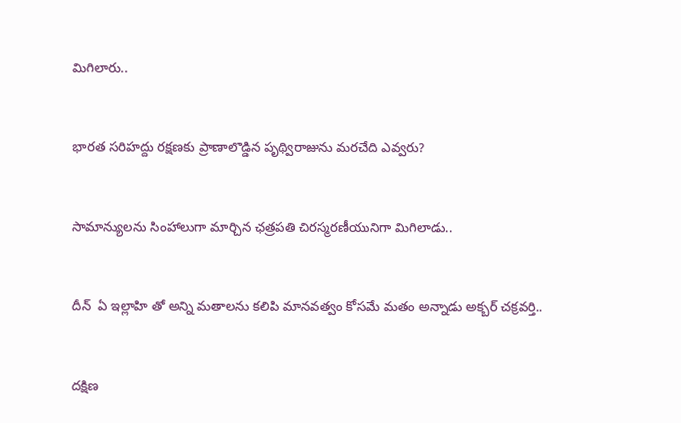మిగిలారు..


భారత సరిహద్దు రక్షణకు ప్రాణాలొడ్డిన పృథ్విరాజును మరచేది ఎవ్వరు?


సామాన్యులను సింహాలుగా మార్చిన ఛత్రపతి చిరస్మరణీయునిగా మిగిలాడు..


దీన్  ఏ ఇల్లాహి తో అన్ని మతాలను కలిపి మానవత్వం కోసమే మతం అన్నాడు అక్బర్ చక్రవర్తి..


దక్షిణ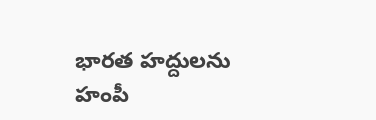భారత హద్దులను హంపీ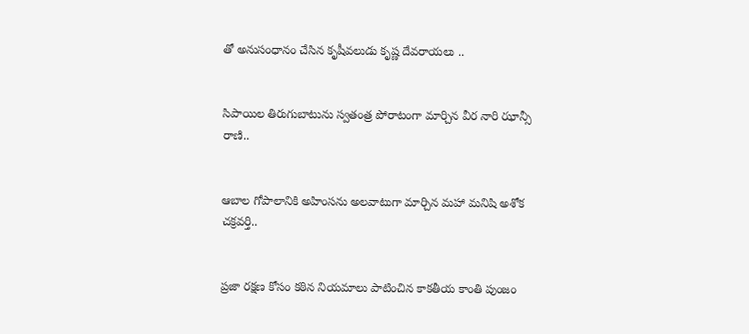తో అనుసంధానం చేసిన కృషీవలుడు కృష్ణ దేవరాయలు ..


సిపాయిల తిరుగుబాటును స్వతంత్ర పోరాటంగా మార్చిన వీర నారి ఝాన్సీ రాణి..


ఆబాల గోపాలానికి అహింసను అలవాటుగా మార్చిన మహా మనిషి అశోక చక్రవర్తి..


ప్రజా రక్షణ కోసం కఠిన నియమాలు పాటించిన కాకతీయ కాంతి పుంజం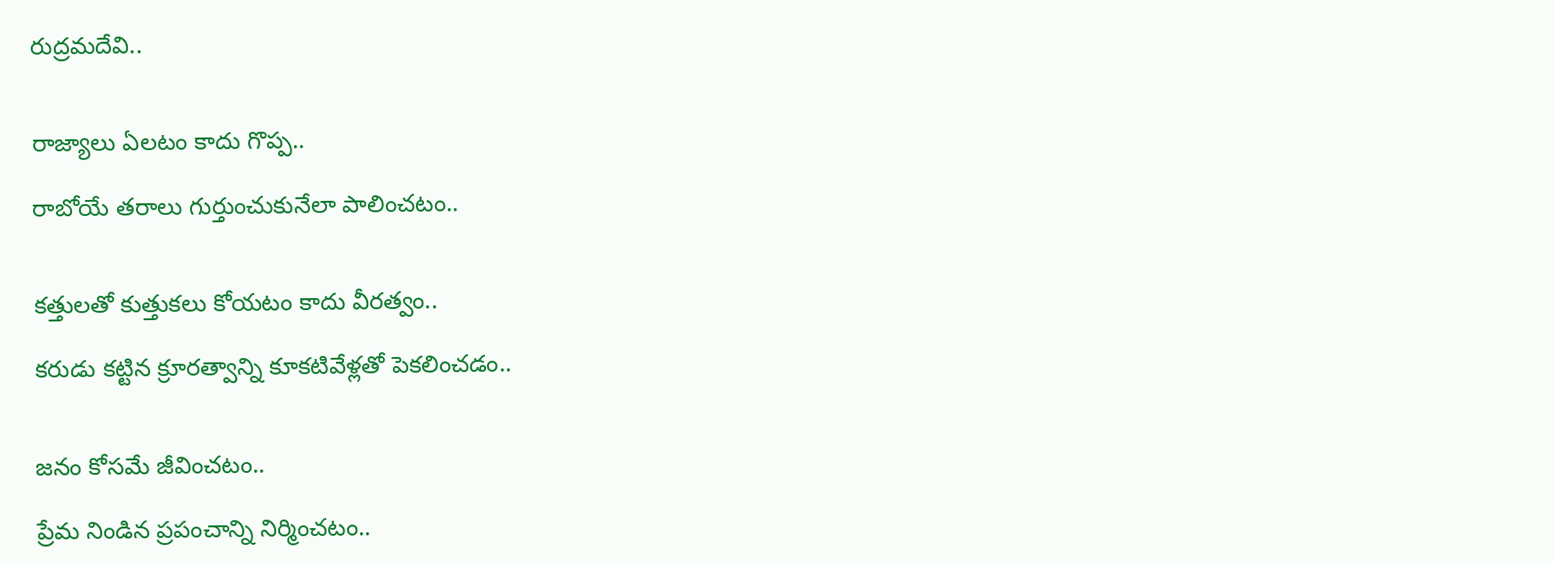రుద్రమదేవి..


రాజ్యాలు ఏలటం కాదు గొప్ప..

రాబోయే తరాలు గుర్తుంచుకునేలా పాలించటం..


కత్తులతో కుత్తుకలు కోయటం కాదు వీరత్వం..

కరుడు కట్టిన క్రూరత్వాన్ని కూకటివేళ్లతో పెకలించడం..


జనం కోసమే జీవించటం..

ప్రేమ నిండిన ప్రపంచాన్ని నిర్మించటం..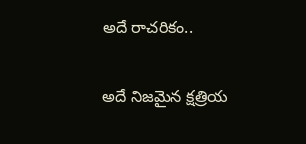అదే రాచరికం..

అదే నిజమైన క్షత్రియ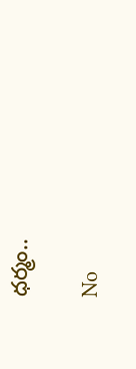ధర్మం..

No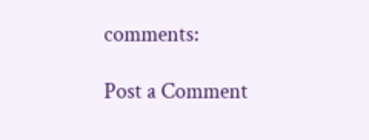comments:

Post a Comment